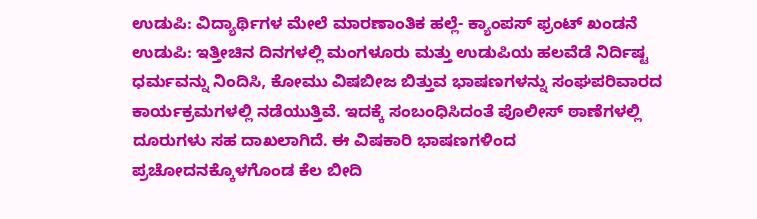ಉಡುಪಿ: ವಿದ್ಯಾರ್ಥಿಗಳ ಮೇಲೆ ಮಾರಣಾಂತಿಕ ಹಲ್ಲೆ- ಕ್ಯಾಂಪಸ್ ಫ್ರಂಟ್ ಖಂಡನೆ
ಉಡುಪಿ: ಇತ್ತೀಚಿನ ದಿನಗಳಲ್ಲಿ ಮಂಗಳೂರು ಮತ್ತು ಉಡುಪಿಯ ಹಲವೆಡೆ ನಿರ್ದಿಷ್ಟ ಧರ್ಮವನ್ನು ನಿಂದಿಸಿ, ಕೋಮು ವಿಷಬೀಜ ಬಿತ್ತುವ ಭಾಷಣಗಳನ್ನು ಸಂಘಪರಿವಾರದ ಕಾರ್ಯಕ್ರಮಗಳಲ್ಲಿ ನಡೆಯುತ್ತಿವೆ. ಇದಕ್ಕೆ ಸಂಬಂಧಿಸಿದಂತೆ ಪೊಲೀಸ್ ಠಾಣೆಗಳಲ್ಲಿ ದೂರುಗಳು ಸಹ ದಾಖಲಾಗಿದೆ. ಈ ವಿಷಕಾರಿ ಭಾಷಣಗಳಿಂದ ಪ್ರಚೋದನಕ್ಕೊಳಗೊಂಡ ಕೆಲ ಬೀದಿ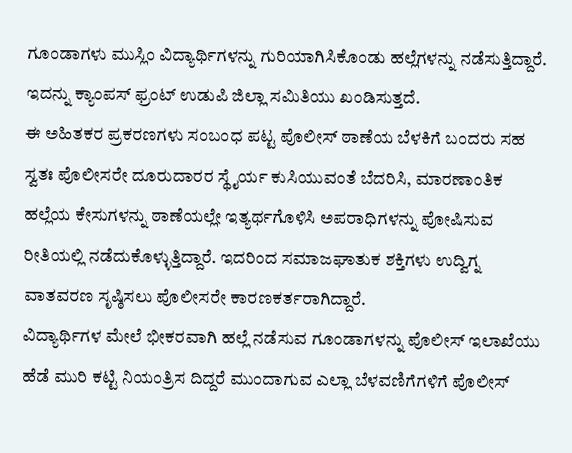ಗೂಂಡಾಗಳು ಮುಸ್ಲಿಂ ವಿದ್ಯಾರ್ಥಿಗಳನ್ನು ಗುರಿಯಾಗಿಸಿಕೊಂಡು ಹಲ್ಲೆಗಳನ್ನು ನಡೆಸುತ್ತಿದ್ದಾರೆ. ಇದನ್ನು ಕ್ಯಾಂಪಸ್ ಫ್ರಂಟ್ ಉಡುಪಿ ಜಿಲ್ಲಾ ಸಮಿತಿಯು ಖಂಡಿಸುತ್ತದೆ.
ಈ ಅಹಿತಕರ ಪ್ರಕರಣಗಳು ಸಂಬಂಧ ಪಟ್ಟ ಪೊಲೀಸ್ ಠಾಣೆಯ ಬೆಳಕಿಗೆ ಬಂದರು ಸಹ ಸ್ವತಃ ಪೊಲೀಸರೇ ದೂರುದಾರರ ಸ್ಥೈರ್ಯ ಕುಸಿಯುವಂತೆ ಬೆದರಿಸಿ, ಮಾರಣಾಂತಿಕ ಹಲ್ಲೆಯ ಕೇಸುಗಳನ್ನು ಠಾಣೆಯಲ್ಲೇ ಇತ್ಯರ್ಥಗೊಳಿಸಿ ಅಪರಾಧಿಗಳನ್ನು ಪೋಷಿಸುವ ರೀತಿಯಲ್ಲಿ ನಡೆದುಕೊಳ್ಳುತ್ತಿದ್ದಾರೆ. ಇದರಿಂದ ಸಮಾಜಘಾತುಕ ಶಕ್ತಿಗಳು ಉದ್ವಿಗ್ನ ವಾತವರಣ ಸೃಷ್ಠಿಸಲು ಪೊಲೀಸರೇ ಕಾರಣಕರ್ತರಾಗಿದ್ದಾರೆ.
ವಿದ್ಯಾರ್ಥಿಗಳ ಮೇಲೆ ಭೀಕರವಾಗಿ ಹಲ್ಲೆ ನಡೆಸುವ ಗೂಂಡಾಗಳನ್ನು ಪೊಲೀಸ್ ಇಲಾಖೆಯು ಹೆಡೆ ಮುರಿ ಕಟ್ಟಿ ನಿಯಂತ್ರಿಸ ದಿದ್ದರೆ ಮುಂದಾಗುವ ಎಲ್ಲಾ ಬೆಳವಣಿಗೆಗಳಿಗೆ ಪೊಲೀಸ್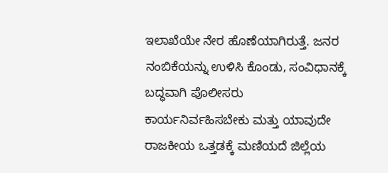ಇಲಾಖೆಯೇ ನೇರ ಹೊಣೆಯಾಗಿರುತ್ತೆ. ಜನರ ನಂಬಿಕೆಯನ್ನು ಉಳಿಸಿ ಕೊಂಡು, ಸಂವಿಧಾನಕ್ಕೆ ಬದ್ಧವಾಗಿ ಪೊಲೀಸರು ಕಾರ್ಯನಿರ್ವಹಿಸಬೇಕು ಮತ್ತು ಯಾವುದೇ ರಾಜಕೀಯ ಒತ್ತಡಕ್ಕೆ ಮಣಿಯದೆ ಜಿಲ್ಲೆಯ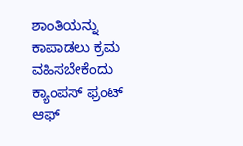ಶಾಂತಿಯನ್ನು ಕಾಪಾಡಲು ಕ್ರಮ ವಹಿಸಬೇಕೆಂದು ಕ್ಯಾಂಪಸ್ ಫ್ರಂಟ್ ಆಫ್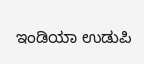ಇಂಡಿಯಾ ಉಡುಪಿ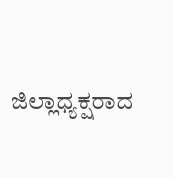ಜಿಲ್ಲಾಧ್ಯಕ್ಷರಾದ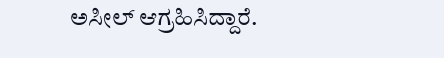ಅಸೀಲ್ ಆಗ್ರಹಿಸಿದ್ದಾರೆ.